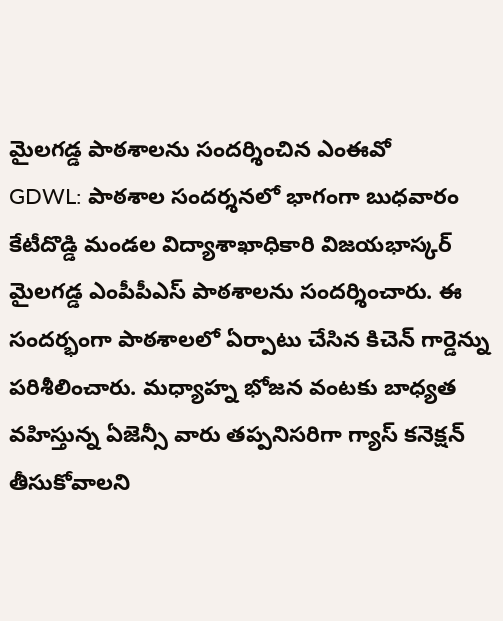మైలగడ్డ పాఠశాలను సందర్శించిన ఎంఈవో
GDWL: పాఠశాల సందర్శనలో భాగంగా బుధవారం కేటీదొడ్డి మండల విద్యాశాఖాధికారి విజయభాస్కర్ మైలగడ్డ ఎంపీపీఎస్ పాఠశాలను సందర్శించారు. ఈ సందర్భంగా పాఠశాలలో ఏర్పాటు చేసిన కిచెన్ గార్డెన్ను పరిశీలించారు. మధ్యాహ్న భోజన వంటకు బాధ్యత వహిస్తున్న ఏజెన్సీ వారు తప్పనిసరిగా గ్యాస్ కనెక్షన్ తీసుకోవాలని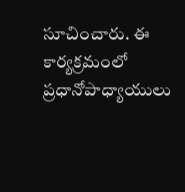సూచించారు. ఈ కార్యక్రమంలో ప్రధానోపాధ్యాయులు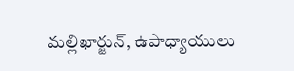మల్లిఖార్జున్, ఉపాధ్యాయులు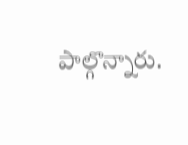పాల్గొన్నారు.